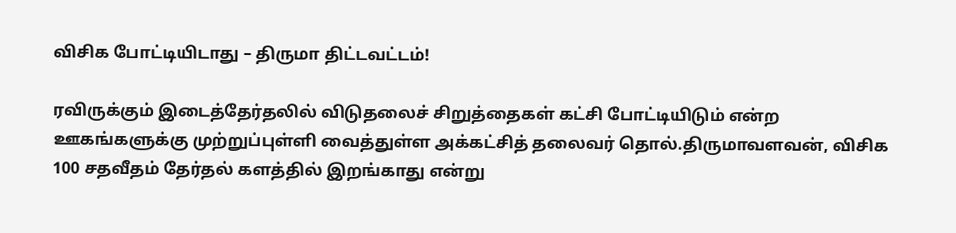விசிக போட்டியிடாது – திருமா திட்டவட்டம்!

ரவிருக்கும் இடைத்தேர்தலில் விடுதலைச் சிறுத்தைகள் கட்சி போட்டியிடும் என்ற ஊகங்களுக்கு முற்றுப்புள்ளி வைத்துள்ள அக்கட்சித் தலைவர் தொல்.திருமாவளவன், விசிக 100 சதவீதம் தேர்தல் களத்தில் இறங்காது என்று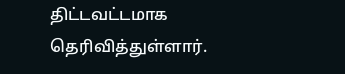திட்டவட்டமாக தெரிவித்துள்ளார்.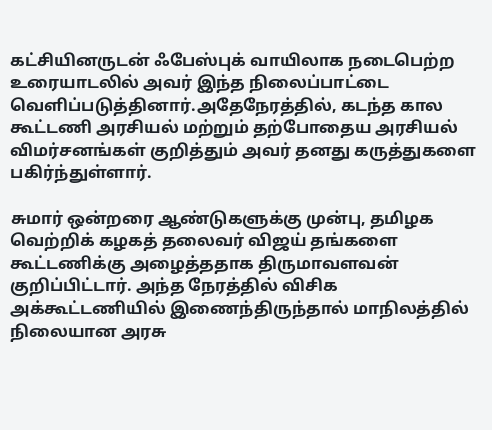கட்சியினருடன் ஃபேஸ்புக் வாயிலாக நடைபெற்ற உரையாடலில் அவர் இந்த நிலைப்பாட்டை வெளிப்படுத்தினார்.அதேநேரத்தில், கடந்த கால கூட்டணி அரசியல் மற்றும் தற்போதைய அரசியல் விமர்சனங்கள் குறித்தும் அவர் தனது கருத்துகளை பகிர்ந்துள்ளார்.

சுமார் ஒன்றரை ஆண்டுகளுக்கு முன்பு, தமிழக வெற்றிக் கழகத் தலைவர் விஜய் தங்களை கூட்டணிக்கு அழைத்ததாக திருமாவளவன் குறிப்பிட்டார். அந்த நேரத்தில் விசிக அக்கூட்டணியில் இணைந்திருந்தால் மாநிலத்தில் நிலையான அரசு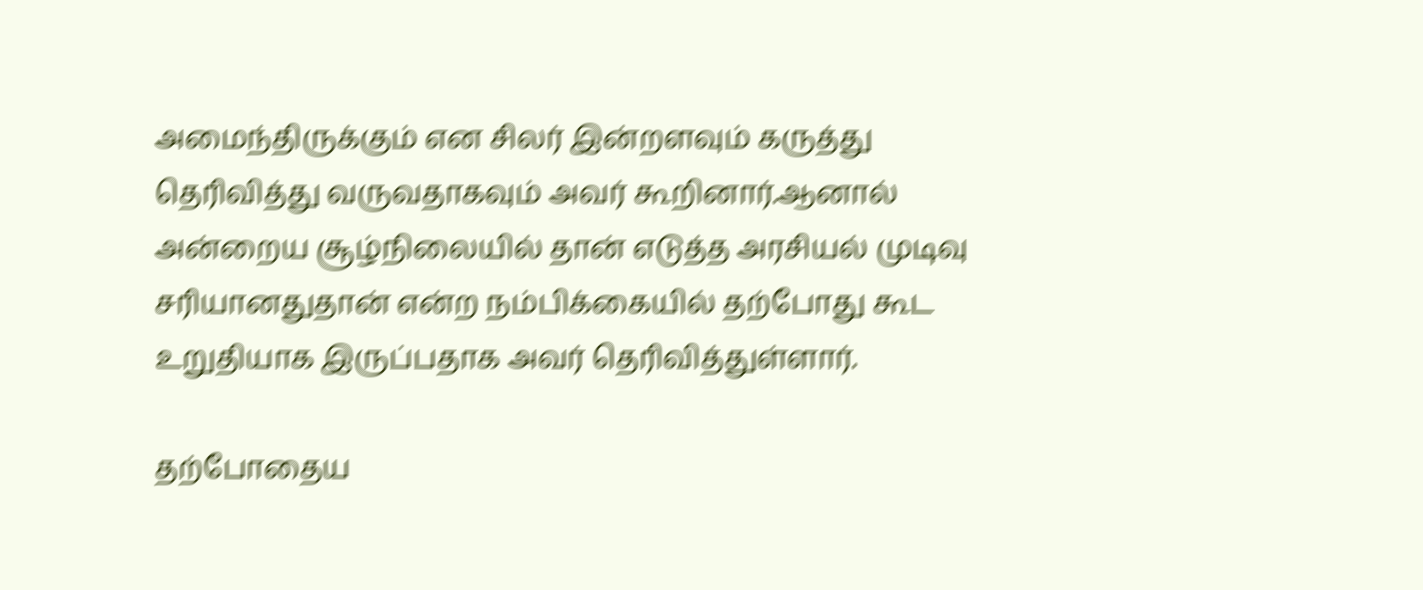அமைந்திருக்கும் என சிலர் இன்றளவும் கருத்து தெரிவித்து வருவதாகவும் அவர் கூறினார்.ஆனால் அன்றைய சூழ்நிலையில் தான் எடுத்த அரசியல் முடிவு சரியானதுதான் என்ற நம்பிக்கையில் தற்போது கூட உறுதியாக இருப்பதாக அவர் தெரிவித்துள்ளார்.

தற்போதைய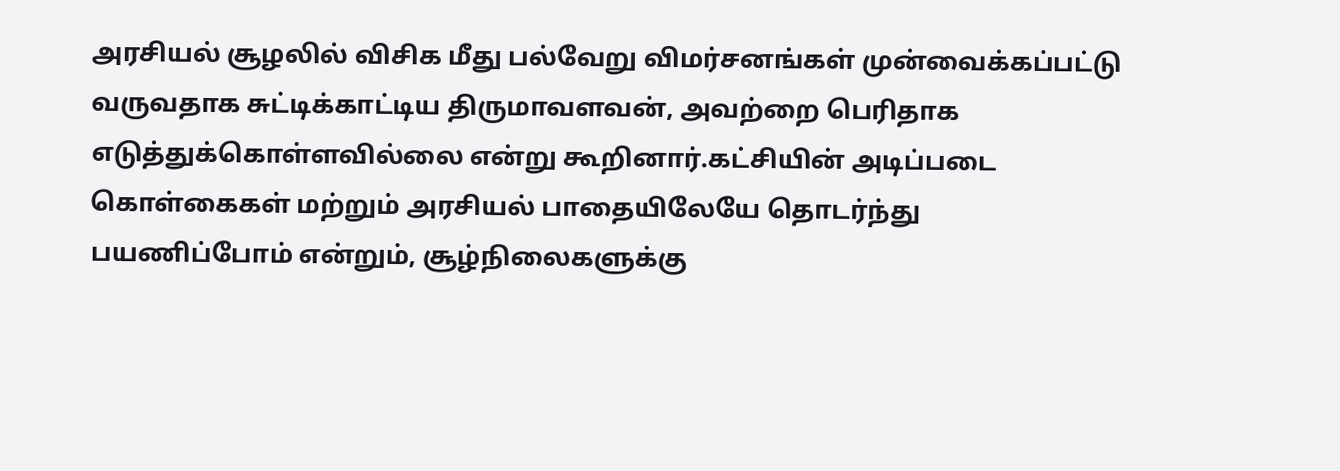அரசியல் சூழலில் விசிக மீது பல்வேறு விமர்சனங்கள் முன்வைக்கப்பட்டு வருவதாக சுட்டிக்காட்டிய திருமாவளவன், அவற்றை பெரிதாக எடுத்துக்கொள்ளவில்லை என்று கூறினார்.கட்சியின் அடிப்படை கொள்கைகள் மற்றும் அரசியல் பாதையிலேயே தொடர்ந்து பயணிப்போம் என்றும், சூழ்நிலைகளுக்கு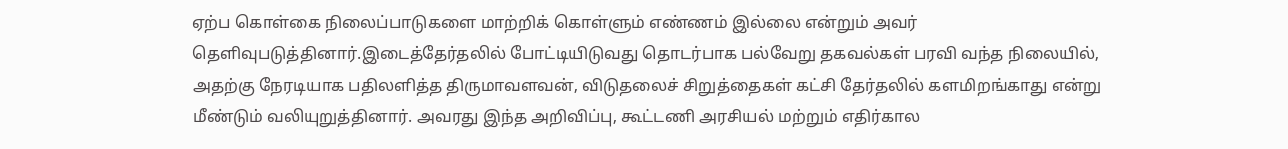ஏற்ப கொள்கை நிலைப்பாடுகளை மாற்றிக் கொள்ளும் எண்ணம் இல்லை என்றும் அவர் தெளிவுபடுத்தினார்.இடைத்தேர்தலில் போட்டியிடுவது தொடர்பாக பல்வேறு தகவல்கள் பரவி வந்த நிலையில், அதற்கு நேரடியாக பதிலளித்த திருமாவளவன், விடுதலைச் சிறுத்தைகள் கட்சி தேர்தலில் களமிறங்காது என்று மீண்டும் வலியுறுத்தினார். அவரது இந்த அறிவிப்பு, கூட்டணி அரசியல் மற்றும் எதிர்கால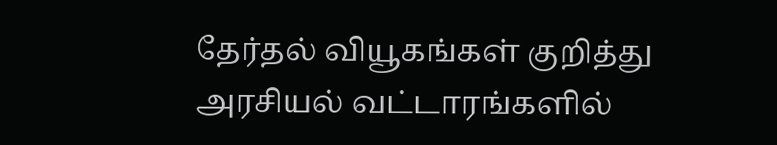தேர்தல் வியூகங்கள் குறித்து அரசியல் வட்டாரங்களில்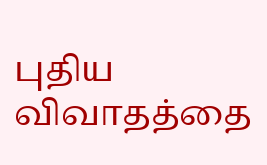புதிய விவாதத்தை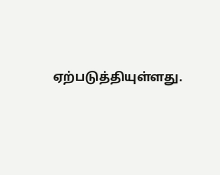ஏற்படுத்தியுள்ளது.